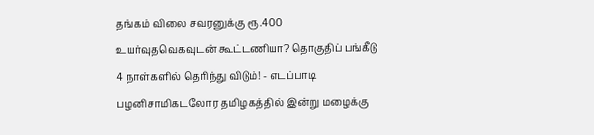தங்கம் விலை சவரனுக்கு ரூ.400 உயர்வுதவெகவுடன் கூட்டணியா? தொகுதிப் பங்கீடு 4 நாள்களில் தெரிந்து விடும்! - எடப்பாடி பழனிசாமிகடலோர தமிழகத்தில் இன்று மழைக்கு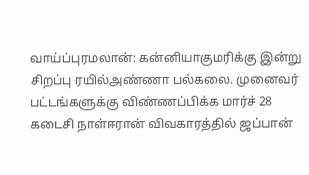வாய்ப்புரமலான்: கன்னியாகுமரிக்கு இன்று சிறப்பு ரயில்அண்ணா பல்கலை. முனைவர் பட்டங்களுக்கு விண்ணப்பிக்க மார்ச் 28 கடைசி நாள்ஈரான் விவகாரத்தில் ஜப்பான்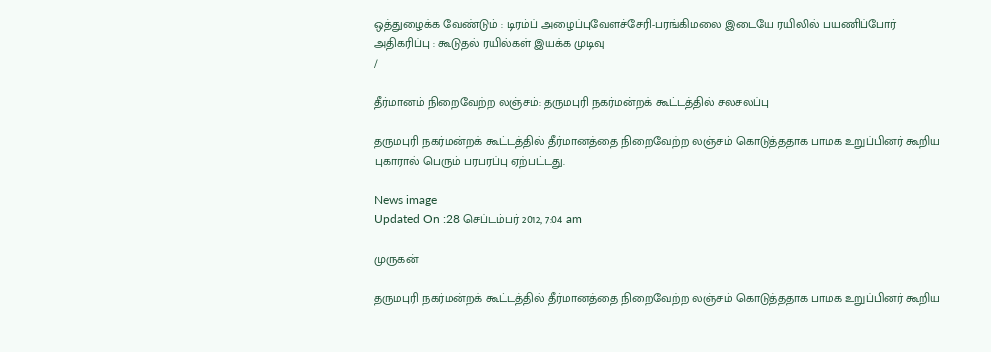ஒத்துழைக்க வேண்டும் : டிரம்ப் அழைப்புவேளச்சேரி-பரங்கிமலை இடையே ரயிலில் பயணிப்போர் அதிகரிப்பு : கூடுதல் ரயில்கள் இயக்க முடிவு
/

தீர்மானம் நிறைவேற்ற லஞ்சம்: தருமபுரி நகர்மன்றக் கூட்டத்தில் சலசலப்பு

தருமபுரி நகர்மன்றக் கூட்டத்தில் தீர்மானத்தை நிறைவேற்ற லஞ்சம் கொடுத்ததாக பாமக உறுப்பினர் கூறிய புகாரால் பெரும் பரபரப்பு ஏற்பட்டது.

News image
Updated On :28 செப்டம்பர் 2012, 7:04 am

முருகன்

தருமபுரி நகர்மன்றக் கூட்டத்தில் தீர்மானத்தை நிறைவேற்ற லஞ்சம் கொடுத்ததாக பாமக உறுப்பினர் கூறிய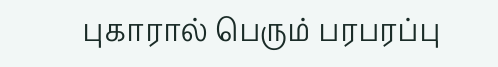புகாரால் பெரும் பரபரப்பு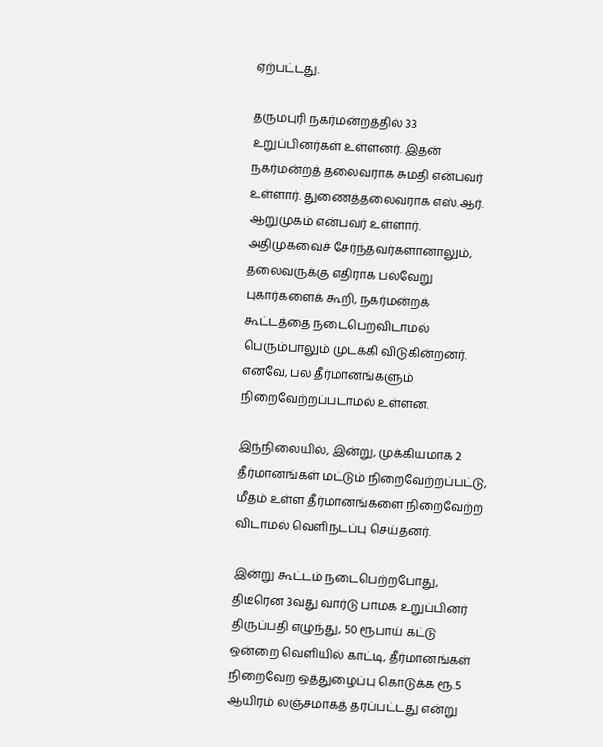ஏற்பட்டது.

தருமபுரி நகர்மன்றத்தில் 33 உறுப்பினர்கள் உள்ளனர். இதன் நகர்மன்றத் தலைவராக சுமதி என்பவர் உள்ளார். துணைத்தலைவராக எஸ்.ஆர். ஆறுமுகம் என்பவர் உள்ளார். அதிமுகவைச் சேர்ந்தவர்களானாலும், தலைவருக்கு எதிராக பல்வேறு புகார்களைக் கூறி, நகர்மன்றக் கூட்டத்தை நடைபெறவிடாமல் பெரும்பாலும் முடக்கி விடுகின்றனர். எனவே, பல தீர்மானங்களும் நிறைவேற்றப்படாமல் உள்ளன.

இந்நிலையில், இன்று, முக்கியமாக 2 தீர்மானங்கள் மட்டும் நிறைவேற்றப்பட்டு, மீதம் உள்ள தீர்மானங்களை நிறைவேற்ற விடாமல் வெளிநடப்பு செய்தனர்.

இன்று கூட்டம் நடைபெற்றபோது, திடீரென 3வது வார்டு பாமக உறுப்பினர்  திருப்பதி எழுந்து, 50 ரூபாய் கட்டு ஒன்றை வெளியில் காட்டி, தீர்மானங்கள் நிறைவேற ஒத்துழைப்பு கொடுக்க ரூ.5 ஆயிரம் லஞ்சமாகத் தரப்பட்டது என்று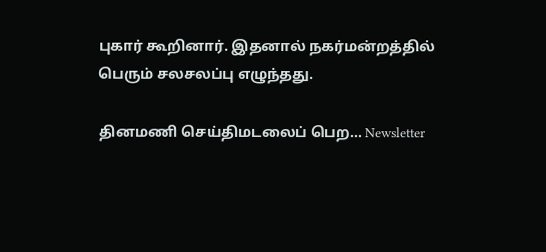புகார் கூறினார். இதனால் நகர்மன்றத்தில் பெரும் சலசலப்பு எழுந்தது.

தினமணி செய்திமடலைப் பெற... Newsletter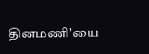தினமணி'யை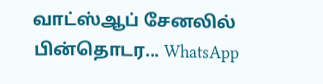வாட்ஸ்ஆப் சேனலில் பின்தொடர... WhatsApp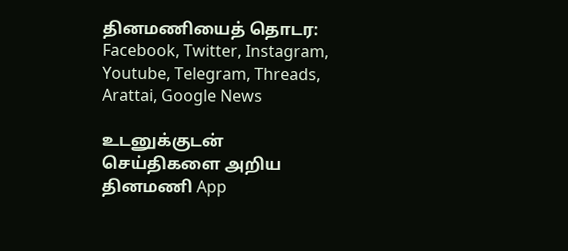தினமணியைத் தொடர: Facebook, Twitter, Instagram, Youtube, Telegram, Threads, Arattai, Google News

உடனுக்குடன் செய்திகளை அறிய தினமணி App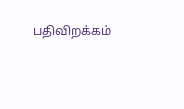பதிவிறக்கம்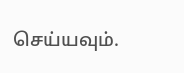செய்யவும்.